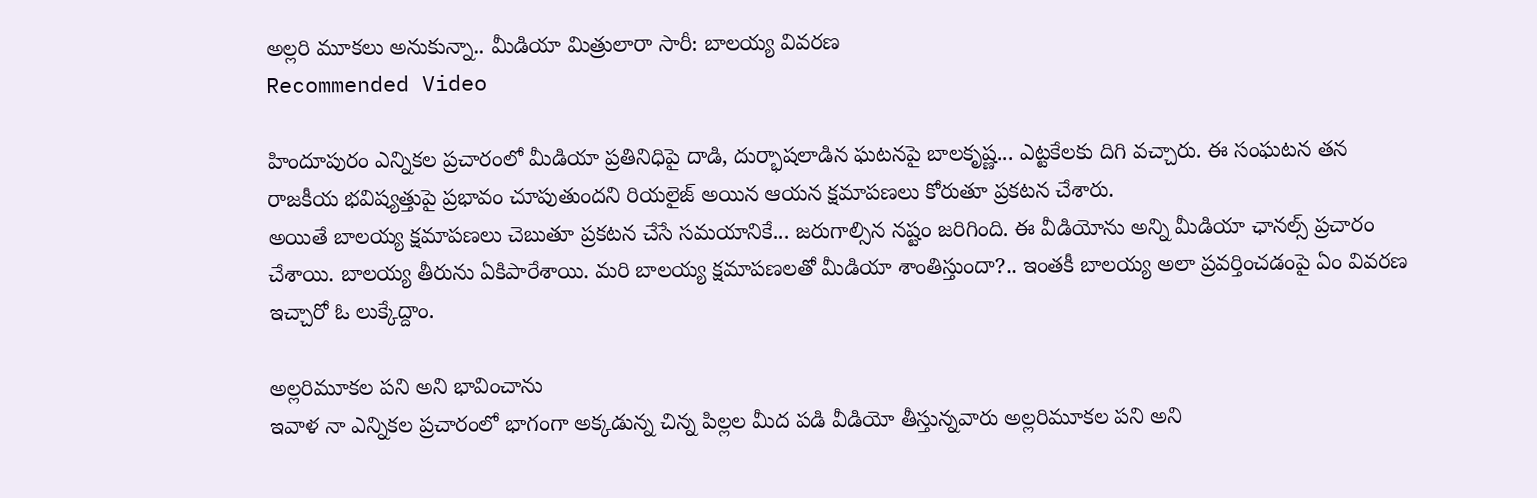అల్లరి మూకలు అనుకున్నా.. మీడియా మిత్రులారా సారీ: బాలయ్య వివరణ
Recommended Video

హిందూపురం ఎన్నికల ప్రచారంలో మీడియా ప్రతినిధిపై దాడి, దుర్భాషలాడిన ఘటనపై బాలకృష్ణ... ఎట్టకేలకు దిగి వచ్చారు. ఈ సంఘటన తన రాజకీయ భవిష్యత్తుపై ప్రభావం చూపుతుందని రియలైజ్ అయిన ఆయన క్షమాపణలు కోరుతూ ప్రకటన చేశారు.
అయితే బాలయ్య క్షమాపణలు చెబుతూ ప్రకటన చేసే సమయానికే... జరుగాల్సిన నష్టం జరిగింది. ఈ వీడియోను అన్ని మీడియా ఛానల్స్ ప్రచారం చేశాయి. బాలయ్య తీరును ఏకిపారేశాయి. మరి బాలయ్య క్షమాపణలతో మీడియా శాంతిస్తుందా?.. ఇంతకీ బాలయ్య అలా ప్రవర్తించడంపై ఏం వివరణ ఇచ్చారో ఓ లుక్కేద్దాం.

అల్లరిమూకల పని అని భావించాను
ఇవాళ నా ఎన్నికల ప్రచారంలో భాగంగా అక్కడున్న చిన్న పిల్లల మీద పడి వీడియో తీస్తున్నవారు అల్లరిమూకల పని అని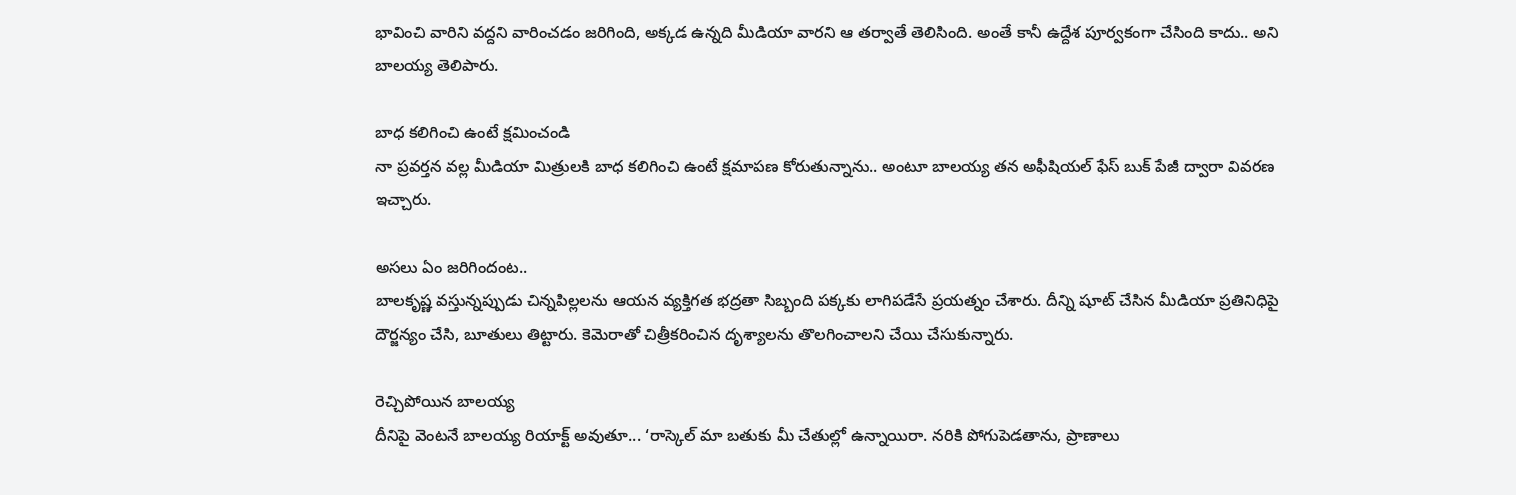భావించి వారిని వద్దని వారించడం జరిగింది, అక్కడ ఉన్నది మీడియా వారని ఆ తర్వాతే తెలిసింది. అంతే కానీ ఉద్దేశ పూర్వకంగా చేసింది కాదు.. అని బాలయ్య తెలిపారు.

బాధ కలిగించి ఉంటే క్షమించండి
నా ప్రవర్తన వల్ల మీడియా మిత్రులకి బాధ కలిగించి ఉంటే క్షమాపణ కోరుతున్నాను.. అంటూ బాలయ్య తన అఫీషియల్ ఫేస్ బుక్ పేజీ ద్వారా వివరణ ఇచ్చారు.

అసలు ఏం జరిగిందంట..
బాలకృష్ణ వస్తున్నప్పుడు చిన్నపిల్లలను ఆయన వ్యక్తిగత భద్రతా సిబ్బంది పక్కకు లాగిపడేసే ప్రయత్నం చేశారు. దీన్ని షూట్ చేసిన మీడియా ప్రతినిధిపై దౌర్జన్యం చేసి, బూతులు తిట్టారు. కెమెరాతో చిత్రీకరించిన దృశ్యాలను తొలగించాలని చేయి చేసుకున్నారు.

రెచ్చిపోయిన బాలయ్య
దీనిపై వెంటనే బాలయ్య రియాక్ట్ అవుతూ... ‘రాస్కెల్ మా బతుకు మీ చేతుల్లో ఉన్నాయిరా. నరికి పోగుపెడతాను, ప్రాణాలు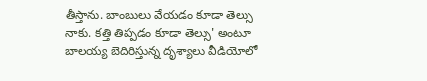తీస్తాను. బాంబులు వేయడం కూడా తెల్సు నాకు. కత్తి తిప్పడం కూడా తెల్సు' అంటూ బాలయ్య బెదిరిస్తున్న దృశ్యాలు వీడియోలో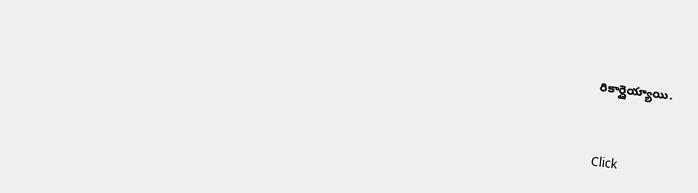రికార్డైయ్యాయి.


Click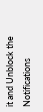it and Unblock the Notifications